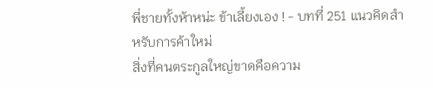พี่ชายทั้งห้าหน่ะ ข้าเลี้ยงเอง ! - บทที่ 251 แนวคิดสำหรับการค้าใหม่
สิ่งที่คนตระกูลใหญ่ขาดคือความ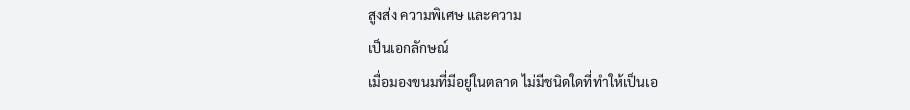สูงส่ง ความพิเศษ และความ
เป็นเอกลักษณ์
เมื่อมองขนมที่มีอยู่ในตลาด ไม่มีชนิดใดที่ทำให้เป็นเอ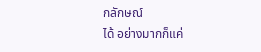กลักษณ์
ได้ อย่างมากก็แค่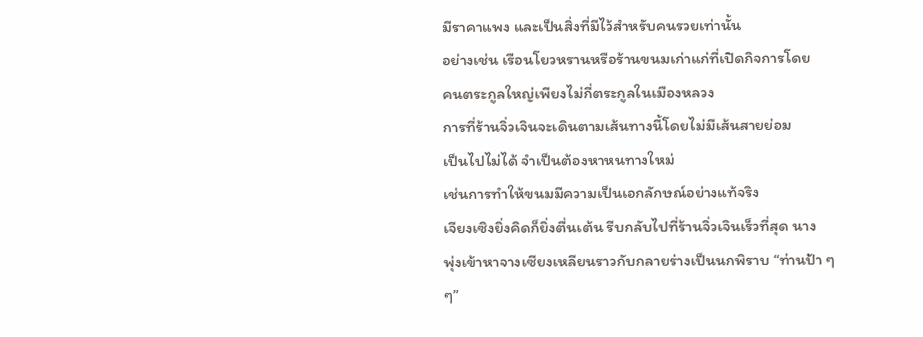มีราคาแพง และเป็นสิ่งที่มีไว้สำหรับคนรวยเท่านั้น
อย่างเช่น เรือนโยวหรานหรือร้านขนมเก่าแก่ที่เปิดกิจการโดย
คนตระกูลใหญ่เพียงไม่กี่ตระกูลในเมืองหลวง
การที่ร้านจิ่วเจินจะเดินตามเส้นทางนี้โดยไม่มีเส้นสายย่อม
เป็นไปไม่ได้ จำเป็นต้องหาหนทางใหม่
เช่นการทำให้ขนมมีความเป็นเอกลักษณ์อย่างแท้จริง
เจียงเซิงยิ่งคิดก็ยิ่งตื่นเต้น รีบกลับไปที่ร้านจิ่วเจินเร็วที่สุด นาง
พุ่งเข้าหาจางเซียงเหลียนราวกับกลายร่างเป็นนกพิราบ “ท่านป้า ๆ
ๆ”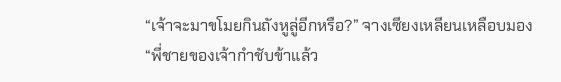“เจ้าจะมาขโมยกินถังหูลู่อีกหรือ?” จางเซียงเหลียนเหลือบมอง
“พี่ชายของเจ้ากำชับข้าแล้ว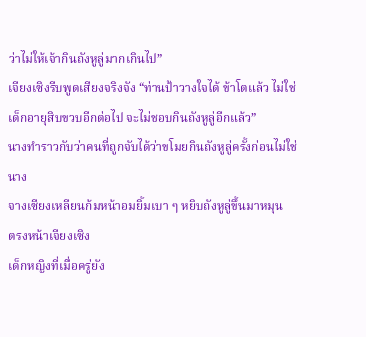ว่าไม่ให้เจ้ากินถังหูลู่มากเกินไป”
เจียงเซิงรีบพูดเสียงจริงจัง “ท่านป้าวางใจได้ ข้าโตแล้ว ไม่ใช่
เด็กอายุสิบขวบอีกต่อไป จะไม่ชอบกินถังหูลู่อีกแล้ว”
นางทำราวกับว่าคนที่ถูกจับได้ว่าขโมยกินถังหูลู่ครั้งก่อนไม่ใช่
นาง
จางเซียงเหลียนก้มหน้าอมยิ้มเบา ๆ หยิบถังหูลู่ขึ้นมาหมุน
ตรงหน้าเจียงเซิง
เด็กหญิงที่เมื่อครู่ยัง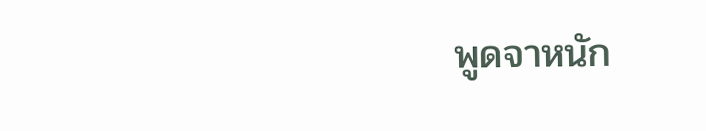พูดจาหนัก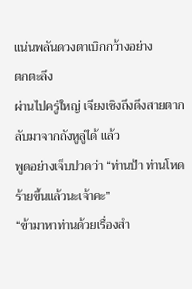แน่นพลันดวงตาเบิกกว้างอย่าง
ตกตะลึง
ผ่านไปครู่ใหญ่ เจียงเซิงถึงดึงสายตากลับมาจากถังหูลู่ได้ แล้ว
พูดอย่างเจ็บปวดว่า “ท่านป้า ท่านโหดร้ายขึ้นแล้วนะเจ้าคะ”
“ข้ามาหาท่านด้วยเรื่องสำ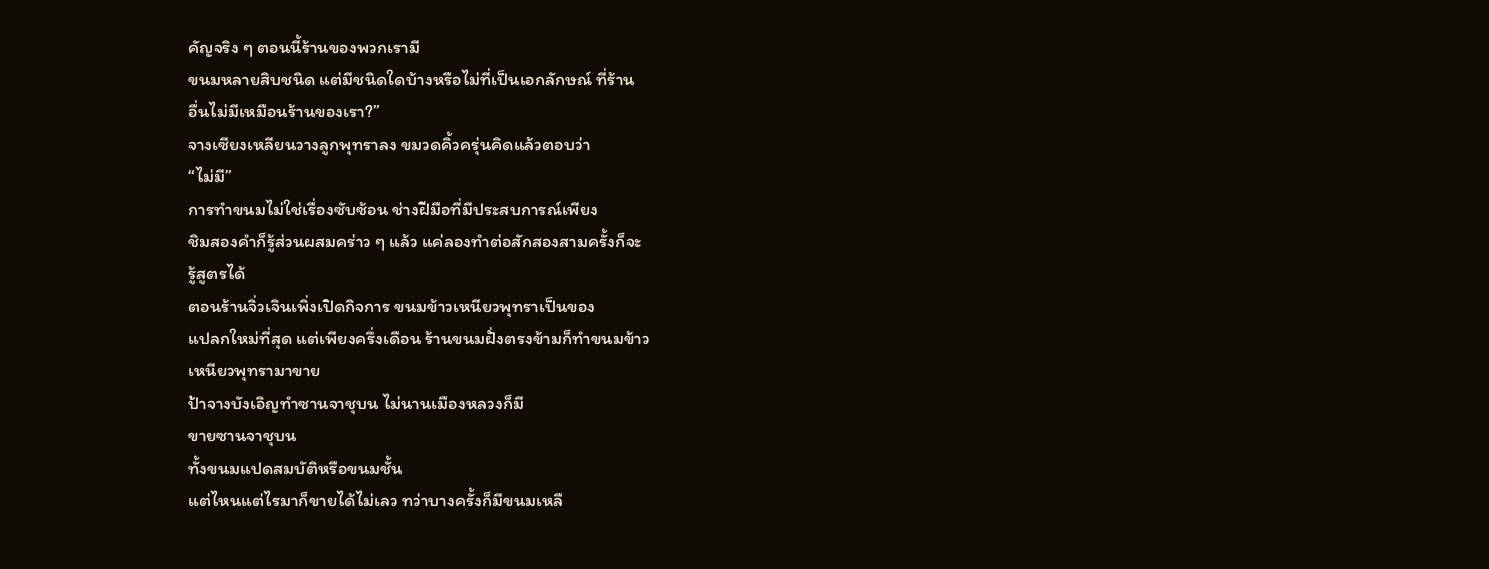คัญจริง ๆ ตอนนี้ร้านของพวกเรามี
ขนมหลายสิบชนิด แต่มีชนิดใดบ้างหรือไม่ที่เป็นเอกลักษณ์ ที่ร้าน
อื่นไม่มีเหมือนร้านของเรา?”
จางเซียงเหลียนวางลูกพุทราลง ขมวดคิ้วครุ่นคิดแล้วตอบว่า
“ไม่มี”
การทำขนมไม่ใช่เรื่องซับซ้อน ช่างฝีมือที่มีประสบการณ์เพียง
ชิมสองคำก็รู้ส่วนผสมคร่าว ๆ แล้ว แค่ลองทำต่อสักสองสามครั้งก็จะ
รู้สูตรได้
ตอนร้านจิ่วเจินเพิ่งเปิดกิจการ ขนมข้าวเหนียวพุทราเป็นของ
แปลกใหม่ที่สุด แต่เพียงครึ่งเดือน ร้านขนมฝั่งตรงข้ามก็ทำขนมข้าว
เหนียวพุทรามาขาย
ป้าจางบังเอิญทำซานจาชุบน ไม่นานเมืองหลวงก็มี
ขายซานจาชุบน
ทั้งขนมแปดสมบัติหรือขนมชั้น
แต่ไหนแต่ไรมาก็ขายได้ไม่เลว ทว่าบางครั้งก็มีขนมเหลื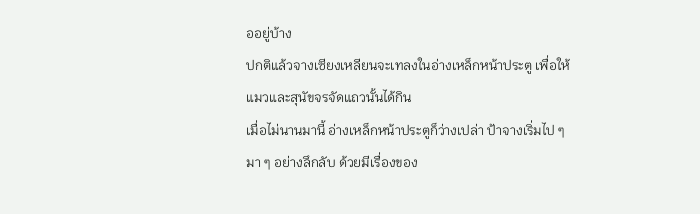ออยู่บ้าง
ปกติแล้วจางเซียงเหลียนจะเทลงในอ่างเหล็กหน้าประตู เพื่อให้
แมวและสุนัขจรจัดแถวนั้นได้กิน
เมื่อไม่นานมานี้ อ่างเหล็กหน้าประตูก็ว่างเปล่า ป้าจางเริ่มไป ๆ
มา ๆ อย่างลึกลับ ด้วยมีเรื่องของ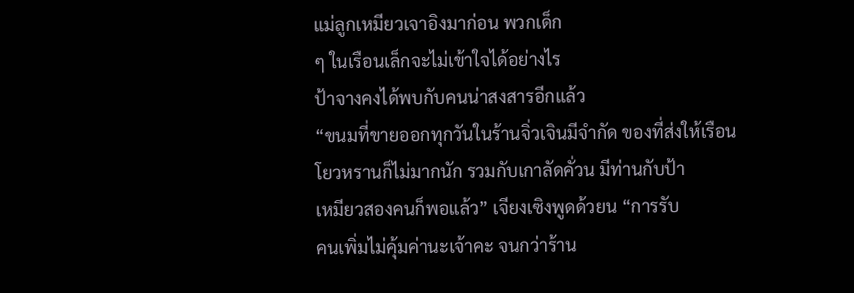แม่ลูกเหมียวเจาอิงมาก่อน พวกเด็ก
ๆ ในเรือนเล็กจะไม่เข้าใจได้อย่างไร
ป้าจางคงได้พบกับคนน่าสงสารอีกแล้ว
“ขนมที่ขายออกทุกวันในร้านจิ่วเจินมีจำกัด ของที่ส่งให้เรือน
โยวหรานก็ไม่มากนัก รวมกับเกาลัดคั่วน มีท่านกับป้า
เหมียวสองคนก็พอแล้ว” เจียงเซิงพูดด้วยน “การรับ
คนเพิ่มไม่คุ้มค่านะเจ้าคะ จนกว่าร้าน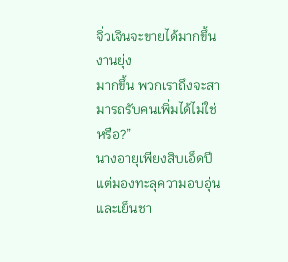จิ่วเจินจะขายได้มากขึ้น งานยุ่ง
มากขึ้น พวกเราถึงจะสามารถรับคนเพิ่มได้ไม่ใช่หรือ?”
นางอายุเพียงสิบเอ็ดปี แต่มองทะลุความอบอุ่นและเย็นชา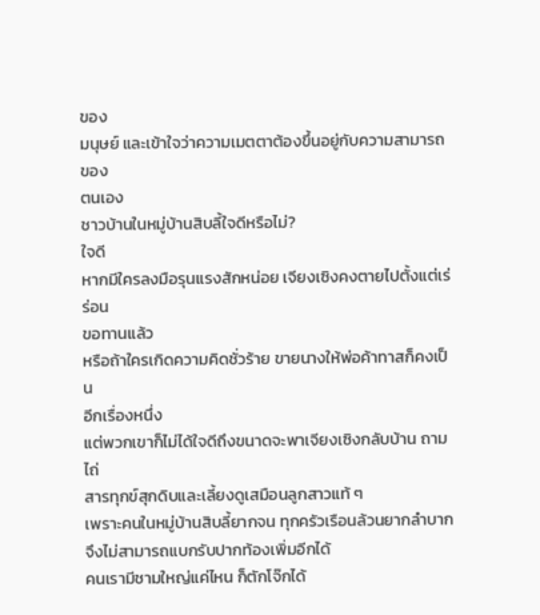ของ
มนุษย์ และเข้าใจว่าความเมตตาต้องขึ้นอยู่กับความสามารถของ
ตนเอง
ชาวบ้านในหมู่บ้านสิบลี้ใจดีหรือไม่?
ใจดี
หากมีใครลงมือรุนแรงสักหน่อย เจียงเซิงคงตายไปตั้งแต่เร่ร่อน
ขอทานแล้ว
หรือถ้าใครเกิดความคิดชั่วร้าย ขายนางให้พ่อค้าทาสก็คงเป็น
อีกเรื่องหนึ่ง
แต่พวกเขาก็ไม่ได้ใจดีถึงขนาดจะพาเจียงเซิงกลับบ้าน ถามไถ่
สารทุกข์สุกดิบและเลี้ยงดูเสมือนลูกสาวแท้ ๆ
เพราะคนในหมู่บ้านสิบลี้ยากจน ทุกครัวเรือนล้วนยากลำบาก
จึงไม่สามารถแบกรับปากท้องเพิ่มอีกได้
คนเรามีชามใหญ่แค่ไหน ก็ตักโจ๊กได้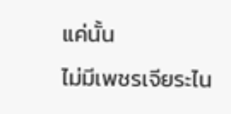แค่นั้น
ไม่มีเพชรเจียระไน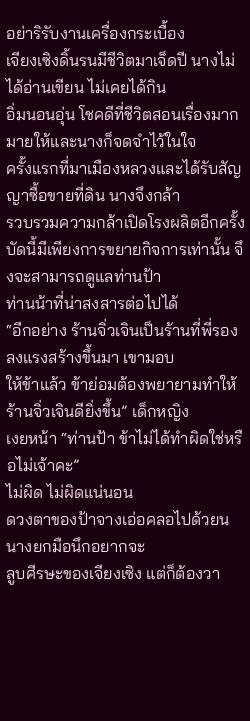อย่าริรับงานเครื่องกระเบื้อง
เจียงเซิงดิ้นรนมีชีวิตมาเจ็ดปี นางไม่ได้อ่านเขียน ไม่เคยได้กิน
อิ่มนอนอุ่น โชคดีที่ชีวิตสอนเรื่องมากมายให้และนางก็จดจำไว้ในใจ
ครั้งแรกที่มาเมืองหลวงและได้รับสัญญาซื้อขายที่ดิน นางจึงกล้า
รวบรวมความกล้าเปิดโรงผลิตอีกครั้ง
บัดนี้มีเพียงการขยายกิจการเท่านั้น จึงจะสามารถดูแลท่านป้า
ท่านน้าที่น่าสงสารต่อไปได้
“อีกอย่าง ร้านจิ่วเจินเป็นร้านที่พี่รองลงแรงสร้างขึ้นมา เขามอบ
ให้ข้าแล้ว ข้าย่อมต้องพยายามทำให้ร้านจิ่วเจินดียิ่งขึ้น” เด็กหญิง
เงยหน้า “ท่านป้า ข้าไม่ได้ทำผิดใช่หรือไม่เจ้าคะ”
ไม่ผิด ไม่ผิดแน่นอน
ดวงตาของป้าจางเอ่อคลอไปด้วยน นางยกมือนึกอยากจะ
ลูบศีรษะของเจียงเซิง แต่ก็ต้องวา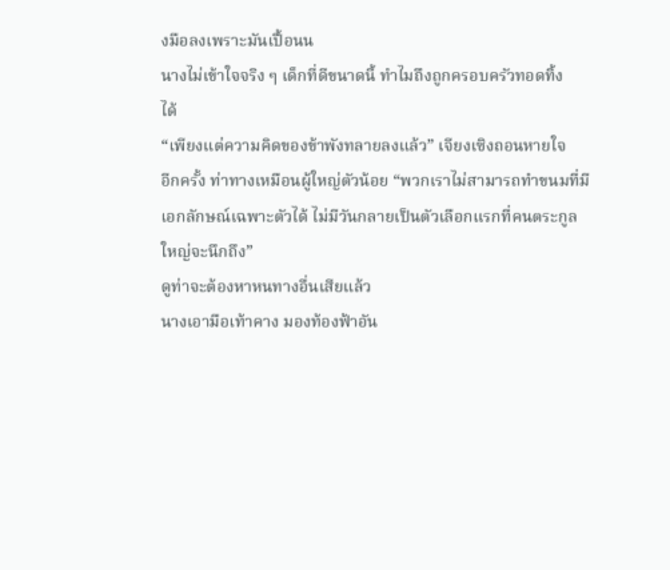งมือลงเพราะมันเปื้อนน
นางไม่เข้าใจจริง ๆ เด็กที่ดีขนาดนี้ ทำไมถึงถูกครอบครัวทอดทิ้ง
ได้
“เพียงแต่ความคิดของข้าพังทลายลงแล้ว” เจียงเซิงถอนหายใจ
อีกครั้ง ท่าทางเหมือนผู้ใหญ่ตัวน้อย “พวกเราไม่สามารถทำขนมที่มี
เอกลักษณ์เฉพาะตัวได้ ไม่มีวันกลายเป็นตัวเลือกแรกที่คนตระกูล
ใหญ่จะนึกถึง”
ดูท่าจะต้องหาหนทางอื่นเสียแล้ว
นางเอามือเท้าคาง มองท้องฟ้าอัน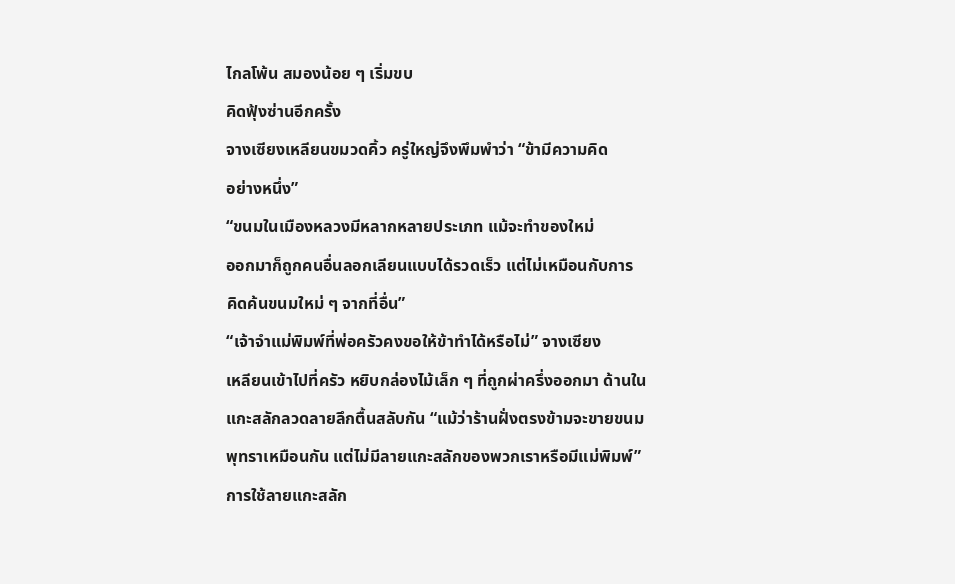ไกลโพ้น สมองน้อย ๆ เริ่มขบ
คิดฟุ้งซ่านอีกครั้ง
จางเซียงเหลียนขมวดคิ้ว ครู่ใหญ่จึงพึมพำว่า “ข้ามีความคิด
อย่างหนึ่ง”
“ขนมในเมืองหลวงมีหลากหลายประเภท แม้จะทำของใหม่
ออกมาก็ถูกคนอื่นลอกเลียนแบบได้รวดเร็ว แต่ไม่เหมือนกับการ
คิดค้นขนมใหม่ ๆ จากที่อื่น”
“เจ้าจำแม่พิมพ์ที่พ่อครัวคงขอให้ข้าทำได้หรือไม่” จางเซียง
เหลียนเข้าไปที่ครัว หยิบกล่องไม้เล็ก ๆ ที่ถูกผ่าครึ่งออกมา ด้านใน
แกะสลักลวดลายลึกตื้นสลับกัน “แม้ว่าร้านฝั่งตรงข้ามจะขายขนม
พุทราเหมือนกัน แต่ไม่มีลายแกะสลักของพวกเราหรือมีแม่พิมพ์”
การใช้ลายแกะสลัก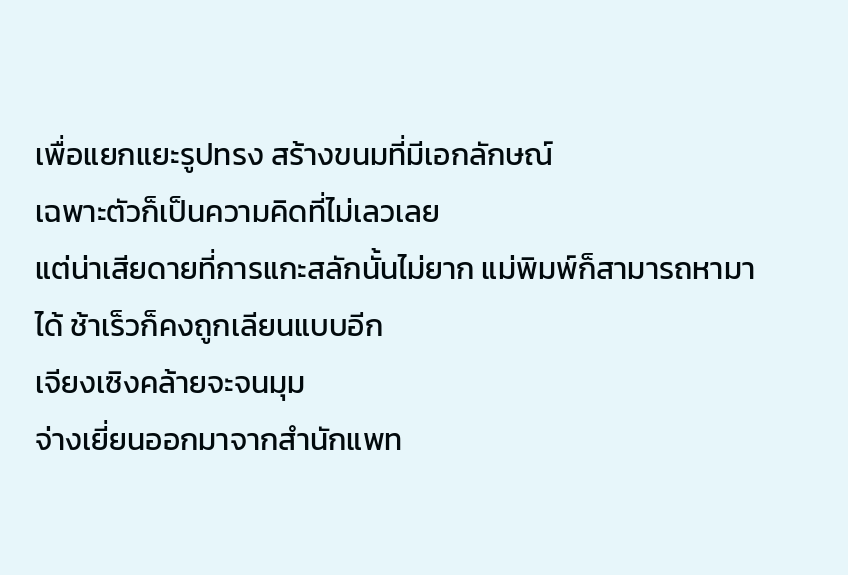เพื่อแยกแยะรูปทรง สร้างขนมที่มีเอกลักษณ์
เฉพาะตัวก็เป็นความคิดที่ไม่เลวเลย
แต่น่าเสียดายที่การแกะสลักนั้นไม่ยาก แม่พิมพ์ก็สามารถหามา
ได้ ช้าเร็วก็คงถูกเลียนแบบอีก
เจียงเซิงคล้ายจะจนมุม
จ่างเยี่ยนออกมาจากสำนักแพท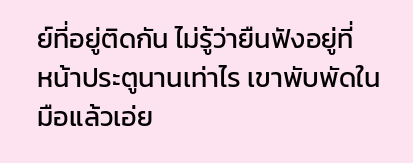ย์ที่อยู่ติดกัน ไม่รู้ว่ายืนฟังอยู่ที่
หน้าประตูนานเท่าไร เขาพับพัดในมือแล้วเอ่ย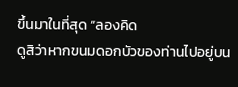ขึ้นมาในที่สุด “ลองคิด
ดูสิว่าหากขนมดอกบัวของท่านไปอยู่บน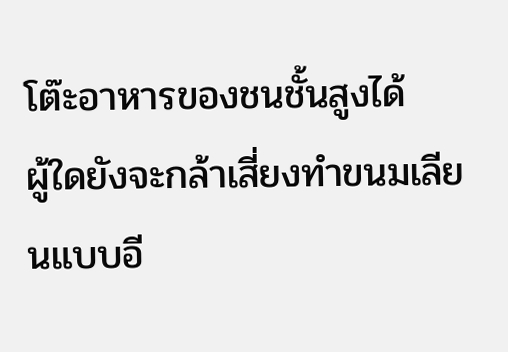โต๊ะอาหารของชนชั้นสูงได้
ผู้ใดยังจะกล้าเสี่ยงทำขนมเลียนแบบอี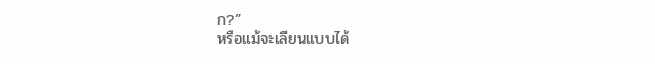ก?”
หรือแม้จะเลียนแบบได้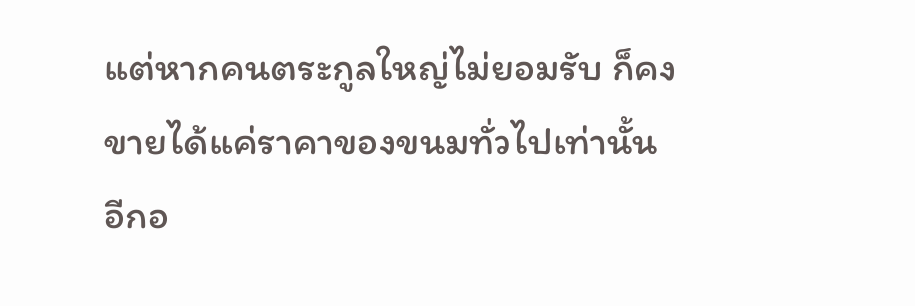แต่หากคนตระกูลใหญ่ไม่ยอมรับ ก็คง
ขายได้แค่ราคาของขนมทั่วไปเท่านั้น
อีกอ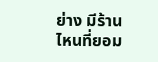ย่าง มีร้านไหนที่ยอม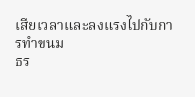เสียเวลาและลงแรงไปกับการทำขนม
ธร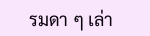รมดา ๆ เล่า